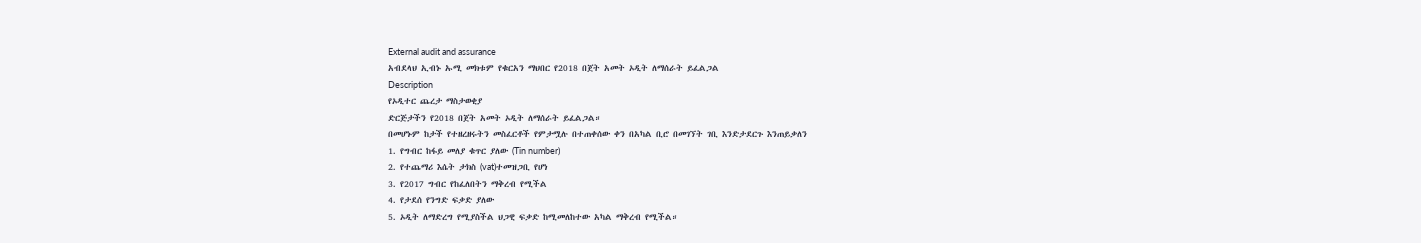External audit and assurance
አብደላህ ኢብኑ ኡሚ መክቱም የቁርአን ማህበር የ2018 በጀት አመት ኦዲት ለማሰራት ይፈልጋል
Description
የኦዲተር ጨረታ ማስታወቂያ
ድርጅታችን የ2018 በጀት አመት ኦዲት ለማሰራት ይፈልጋል።
በመሆኑም ከታች የተዘረዘሩትን መስፈርቶች የምታሟሉ በተጠቀሰው ቀን በአካል ቢሮ በመገኘት ገቢ እንድታደርጉ እንጠይቃለን
1. የግብር ከፋይ መለያ ቁጥር ያለው (Tin number)
2. የተጨማሪ እሴት ታክስ (vat)ተመዝጋቢ የሆነ
3. የ2017 ግብር የከፈለበትን ማቅረብ የሚችል
4. የታደሰ የንግድ ፍቃድ ያለው
5. ኦዲት ለማድረግ የሚያስችል ህጋዊ ፍቃድ ከሚመለከተው አካል ማቅረብ የሚችል።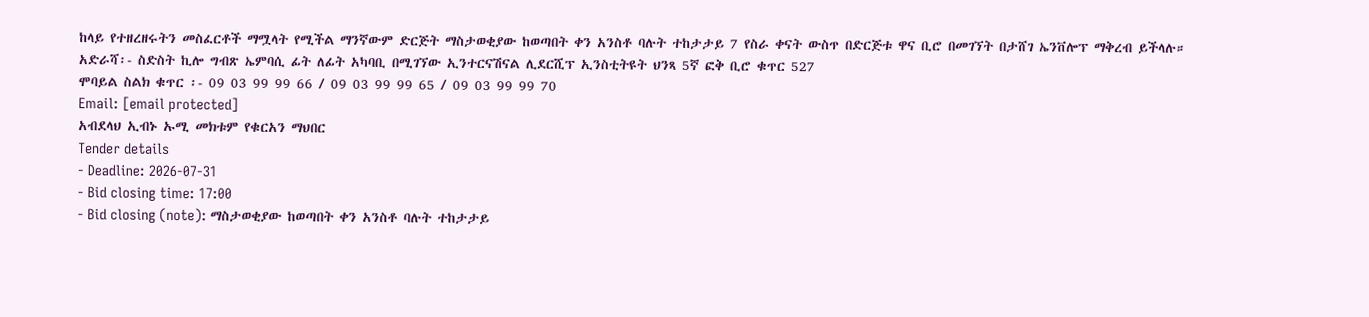ከላይ የተዘረዘሩትን መስፈርቶች ማሟላት የሚችል ማንኛውም ድርጅት ማስታወቂያው ከወጣበት ቀን አንስቶ ባሉት ተከታታይ 7 የስራ ቀናት ውስጥ በድርጅቱ ዋና ቢሮ በመገኘት በታሸገ ኤንቨሎፕ ማቅረብ ይችላሉ።
አድራሻ፡- ስድስት ኪሎ ግብጽ ኤምባሲ ፊት ለፊት አካባቢ በሚገኘው ኢንተርናሽናል ሊደርሺፕ ኢንስቲትዩት ህንጻ 5ኛ ፎቅ ቢሮ ቁጥር 527
ሞባይል ስልክ ቁጥር ፡- 09 03 99 99 66 / 09 03 99 99 65 / 09 03 99 99 70
Email: [email protected]
አብደላህ ኢብኑ ኡሚ መክቱም የቁርአን ማህበር
Tender details
- Deadline: 2026-07-31
- Bid closing time: 17:00
- Bid closing (note): ማስታወቂያው ከወጣበት ቀን አንስቶ ባሉት ተከታታይ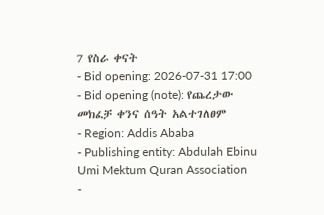7 የስራ ቀናት
- Bid opening: 2026-07-31 17:00
- Bid opening (note): የጨረታው መክፈቻ ቀንና ሰዓት አልተገለፀም
- Region: Addis Ababa
- Publishing entity: Abdulah Ebinu Umi Mektum Quran Association
-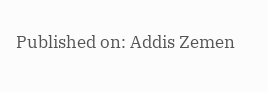Published on: Addis Zemen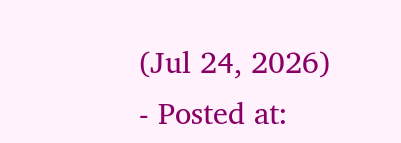(Jul 24, 2026)
- Posted at: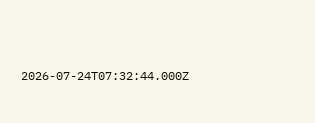2026-07-24T07:32:44.000Z